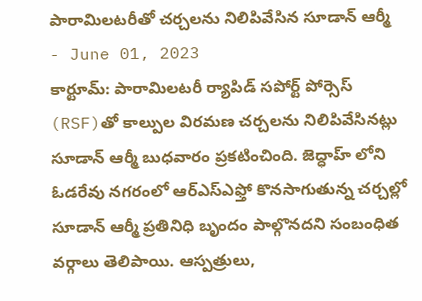పారామిలటరీతో చర్చలను నిలిపివేసిన సూడాన్ ఆర్మీ
- June 01, 2023
కార్టూమ్: పారామిలటరీ ర్యాపిడ్ సపోర్ట్ పోర్సెస్ (RSF)తో కాల్పుల విరమణ చర్చలను నిలిపివేసినట్లు సూడాన్ ఆర్మీ బుధవారం ప్రకటించింది. జెద్ధాహ్ లోని ఓడరేవు నగరంలో ఆర్ఎస్ఎఫ్తో కొనసాగుతున్న చర్చల్లో సూడాన్ ఆర్మీ ప్రతినిధి బృందం పాల్గొనదని సంబంధిత వర్గాలు తెలిపాయి. ఆస్పత్రులు,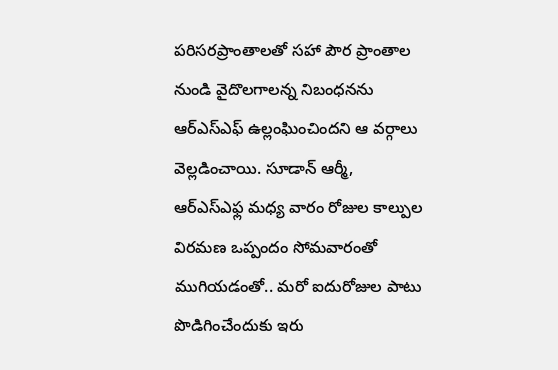పరిసరప్రాంతాలతో సహా పౌర ప్రాంతాల నుండి వైదొలగాలన్న నిబంధనను ఆర్ఎస్ఎఫ్ ఉల్లంఘించిందని ఆ వర్గాలు వెల్లడించాయి. సూడాన్ ఆర్మీ, ఆర్ఎస్ఎఫ్ల మధ్య వారం రోజుల కాల్పుల విరమణ ఒప్పందం సోమవారంతో ముగియడంతో.. మరో ఐదురోజుల పాటు పొడిగించేందుకు ఇరు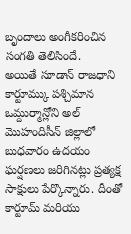బృందాలు అంగీకరించిన సంగతి తెలిసిందే.
అయితే సూడాన్ రాజధాని కార్టూమ్కు పశ్చిమాన ఒమ్దుర్మాన్లోని అల్ మొహందిసీన్ జిల్లాలో బుధవారం ఉదయం ఘర్షణలు జరిగినట్లు ప్రత్యక్ష సాక్షులు పేర్కొన్నారు. దీంతో కార్టూమ్ మరియు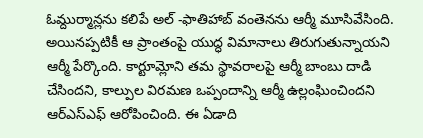ఓమ్దుర్మాన్లను కలిపే అల్ -ఫాతిహాబ్ వంతెనను ఆర్మీ మూసివేసింది. అయినప్పటికీ ఆ ప్రాంతంపై యుద్ధ విమానాలు తిరుగుతున్నాయని ఆర్మీ పేర్కొంది. కార్టూమ్లోని తమ స్థావరాలపై ఆర్మీ బాంబు దాడి చేసిందని, కాల్పుల విరమణ ఒప్పందాన్ని ఆర్మీ ఉల్లంఘించిందని ఆర్ఎస్ఎఫ్ ఆరోపించింది. ఈ ఏడాది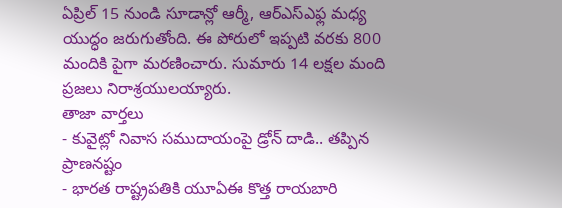ఏప్రిల్ 15 నుండి సూడాన్లో ఆర్మీ, ఆర్ఎస్ఎఫ్ల మధ్య యుద్ధం జరుగుతోంది. ఈ పోరులో ఇప్పటి వరకు 800 మందికి పైగా మరణించారు. సుమారు 14 లక్షల మంది ప్రజలు నిరాశ్రయులయ్యారు.
తాజా వార్తలు
- కువైట్లో నివాస సముదాయంపై డ్రోన్ దాడి.. తప్పిన ప్రాణనష్టం
- భారత రాష్ట్రపతికి యూఏఈ కొత్త రాయబారి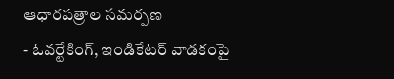ఆధారపత్రాల సమర్పణ
- ఓవర్టేకింగ్, ఇండికేటర్ వాడకంపై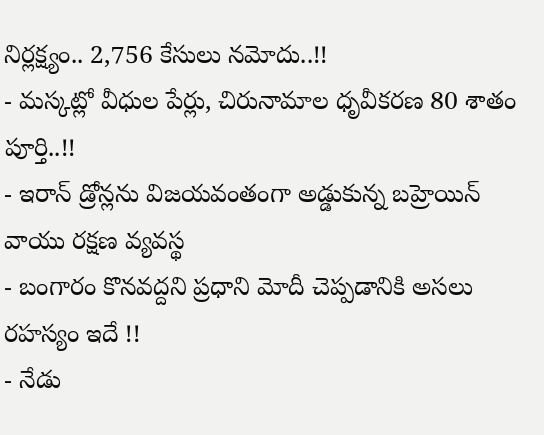నిర్లక్ష్యం.. 2,756 కేసులు నమోదు..!!
- మస్కట్లో వీధుల పేర్లు, చిరునామాల ధృవీకరణ 80 శాతం పూర్తి..!!
- ఇరాన్ డ్రోన్లను విజయవంతంగా అడ్డుకున్న బహ్రెయిన్ వాయు రక్షణ వ్యవస్థ
- బంగారం కొనవద్దని ప్రధాని మోదీ చెప్పడానికి అసలు రహస్యం ఇదే !!
- నేడు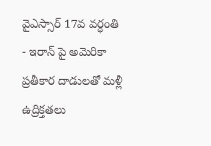వైఎస్సార్ 17వ వర్ధంతి
- ఇరాన్ పై అమెరికా ప్రతీకార దాడులతో మళ్లీ ఉద్రిక్తతలు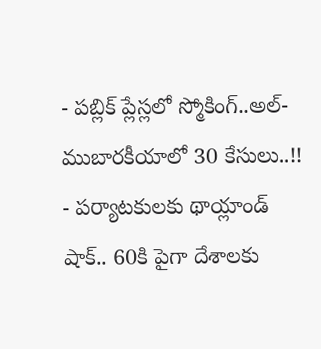- పబ్లిక్ ప్లేస్లలో స్మోకింగ్..అల్-ముబారకీయాలో 30 కేసులు..!!
- పర్యాటకులకు థాయ్లాండ్ షాక్.. 60కి పైగా దేశాలకు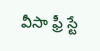వీసా ఫ్రీ స్టే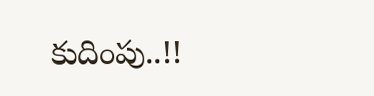కుదింపు..!!